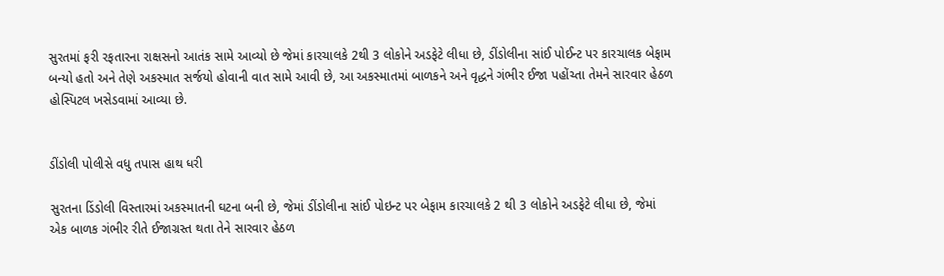સુરતમાં ફરી રફતારના રાક્ષસનો આતંક સામે આવ્યો છે જેમાં કારચાલકે 2થી 3 લોકોને અડફેટે લીધા છે, ડીંડોલીના સાંઈ પોઈન્ટ પર કારચાલક બેફામ બન્યો હતો અને તેણે અકસ્માત સર્જયો હોવાની વાત સામે આવી છે, આ અકસ્માતમાં બાળકને અને વૃદ્ધને ગંભીર ઈજા પહોંચ્તા તેમને સારવાર હેઠળ હોસ્પિટલ ખસેડવામાં આવ્યા છે.


ડીંડોલી પોલીસે વધુ તપાસ હાથ ધરી

સુરતના ડિંડોલી વિસ્તારમાં અકસ્માતની ઘટના બની છે, જેમાં ડીંડોલીના સાંઈ પોઇન્ટ પર બેફામ કારચાલકે 2 થી 3 લોકોને અડફેટે લીધા છે, જેમાં એક બાળક ગંભીર રીતે ઈજાગ્રસ્ત થતા તેને સારવાર હેઠળ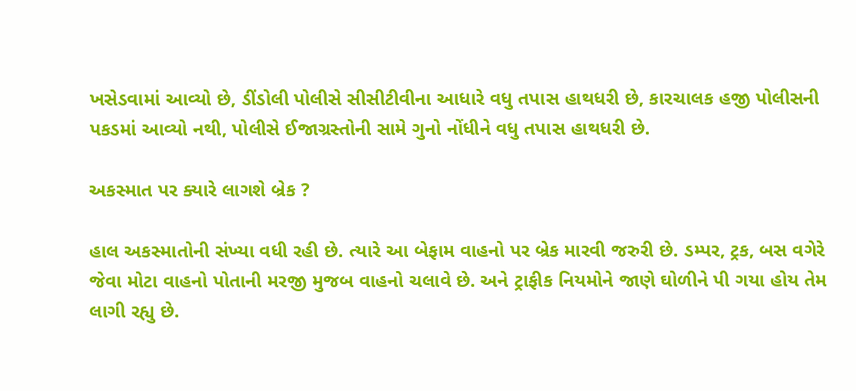ખસેડવામાં આવ્યો છે, ડીંડોલી પોલીસે સીસીટીવીના આધારે વધુ તપાસ હાથધરી છે, કારચાલક હજી પોલીસની પકડમાં આવ્યો નથી, પોલીસે ઈજાગ્રસ્તોની સામે ગુનો નોંધીને વધુ તપાસ હાથધરી છે.

અકસ્માત પર ક્યારે લાગશે બ્રેક ?

હાલ અકસ્માતોની સંખ્યા વધી રહી છે. ત્યારે આ બેફામ વાહનો પર બ્રેક મારવી જરુરી છે. ડમ્પર, ટ્રક, બસ વગેરે જેવા મોટા વાહનો પોતાની મરજી મુજબ વાહનો ચલાવે છે. અને ટ્રાફીક નિયમોને જાણે ઘોળીને પી ગયા હોય તેમ લાગી રહ્યુ છે.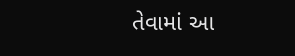તેવામાં આ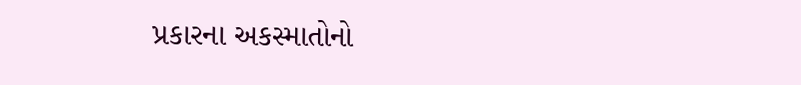પ્રકારના અકસ્માતોનો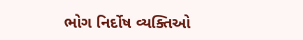ભોગ નિર્દોષ વ્યક્તિઓ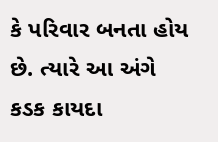કે પરિવાર બનતા હોય છે. ત્યારે આ અંગે કડક કાયદા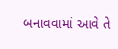બનાવવામાં આવે તે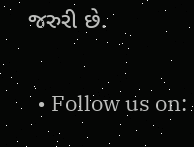જરુરી છે.

  • Follow us on: